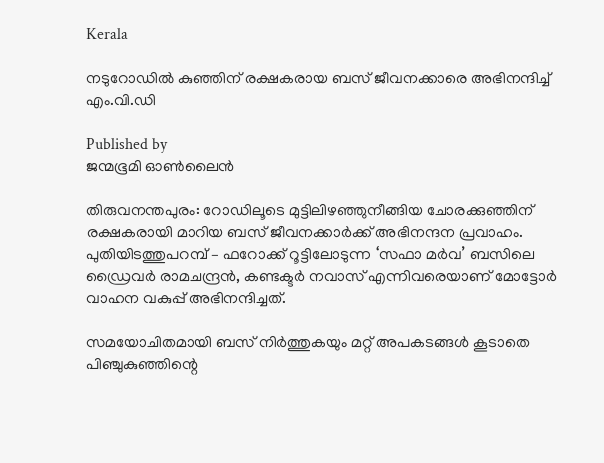Kerala

നടുറോഡിൽ കുഞ്ഞിന് രക്ഷകരായ ബസ് ജീവനക്കാരെ അഭിനന്ദിച്ച് എം.വി.ഡി

Published by
ജന്മഭൂമി ഓണ്‍ലൈന്‍

തിരുവനന്തപുരം: റോഡിലൂടെ മുട്ടിലിഴഞ്ഞുനീങ്ങിയ ചോരക്കുഞ്ഞിന് രക്ഷകരായി മാറിയ ബസ് ജീവനക്കാർക്ക് അഭിനന്ദന പ്രവാഹം. പുതിയിടത്തുപറമ്പ് – ഫറോക്ക് റൂട്ടിലോടുന്ന ‘സഫാ മർവ’ ബസിലെ ഡ്രൈവർ രാമചന്ദ്രൻ, കണ്ടക്ടർ നവാസ് എന്നിവരെയാണ് മോട്ടോർ വാഹന വകുപ്പ് അഭിനന്ദിച്ചത്.

സമയോചിതമായി ബസ് നിർത്തുകയും മറ്റ് അപകടങ്ങൾ കൂടാതെ പിഞ്ചുകുഞ്ഞിന്റെ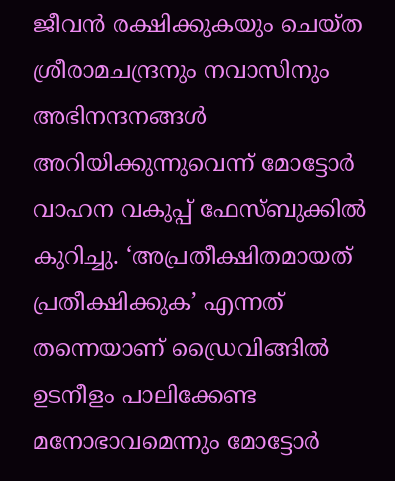ജീവൻ രക്ഷിക്കുകയും ചെയ്ത ശ്രീരാമചന്ദ്രനും നവാസിനും അഭിനന്ദനങ്ങൾ അറിയിക്കുന്നുവെന്ന് മോട്ടോർ വാഹന വകുപ്പ് ഫേസ്ബുക്കിൽ കുറിച്ചു. ‘അപ്രതീക്ഷിതമായത് പ്രതീക്ഷിക്കുക’ എന്നത് തന്നെയാണ് ഡ്രൈവിങ്ങിൽ ഉടനീളം പാലിക്കേണ്ട മനോഭാവമെന്നും മോട്ടോർ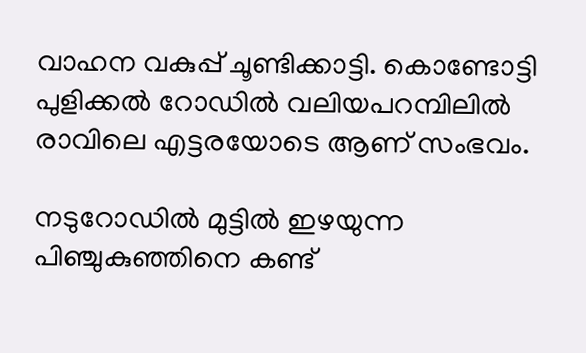വാഹന വകുപ്പ് ചൂണ്ടിക്കാട്ടി. കൊണ്ടോട്ടി പുളിക്കൽ റോഡിൽ വലിയപറമ്പിലിൽ രാവിലെ എട്ടരയോടെ ആണ് സംഭവം.

നടുറോഡിൽ മുട്ടിൽ ഇഴയുന്ന പിഞ്ചുകുഞ്ഞിനെ കണ്ട്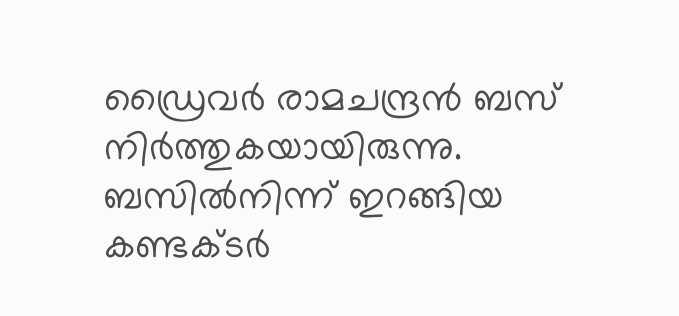ഡ്രൈവർ രാമചന്ദ്രൻ ബസ് നിർത്തുകയായിരുന്നു. ബസിൽനിന്ന് ഇറങ്ങിയ കണ്ടക്ടർ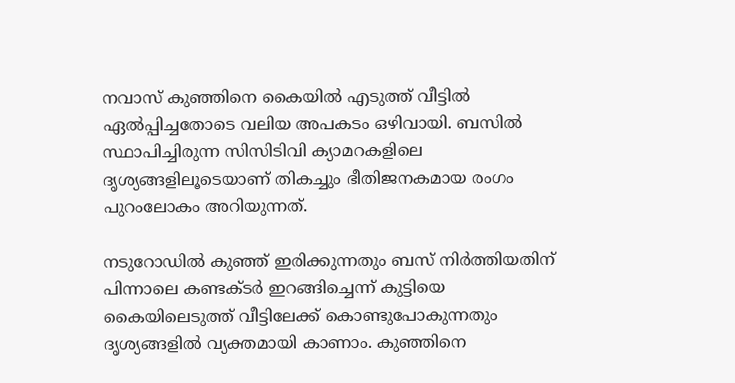നവാസ് കുഞ്ഞിനെ കൈയിൽ എടുത്ത് വീട്ടിൽ ഏൽപ്പിച്ചതോടെ വലിയ അപകടം ഒഴിവായി. ബസിൽ സ്ഥാപിച്ചിരുന്ന സിസിടിവി ക്യാമറകളിലെ ദൃശ്യങ്ങളിലൂടെയാണ് തികച്ചും ഭീതിജനകമായ രംഗം പുറംലോകം അറിയുന്നത്.

നടുറോഡിൽ കുഞ്ഞ് ഇരിക്കുന്നതും ബസ് നിർത്തിയതിന് പിന്നാലെ കണ്ടക്ടർ ഇറങ്ങിച്ചെന്ന് കുട്ടിയെ കൈയിലെടുത്ത് വീട്ടിലേക്ക് കൊണ്ടുപോകുന്നതും ദൃശ്യങ്ങളിൽ വ്യക്തമായി കാണാം. കുഞ്ഞിനെ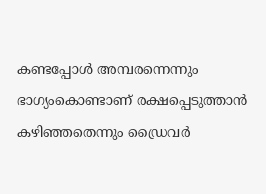കണ്ടപ്പോൾ അമ്പരന്നെന്നും ഭാഗ്യംകൊണ്ടാണ് രക്ഷപ്പെടുത്താൻ കഴിഞ്ഞതെന്നും ഡ്രൈവർ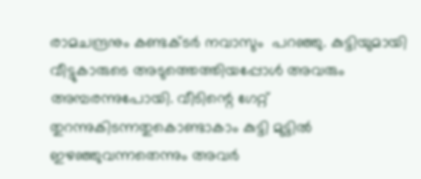രാമചന്ദ്രനും കണ്ടക്ടർ നവാസും  പറഞ്ഞു. കുട്ടിയുമായി വീട്ടുകാരുടെ അടുത്തെത്തിയപ്പോൾ അവരും അമ്പരന്നുപോയി. വീടിന്റെ ഗേറ്റ് തുറന്നുകിടന്നതുകൊണ്ടാകാം കുട്ടി മുട്ടിൽ ഇഴഞ്ഞുവന്നതെന്നും അവർ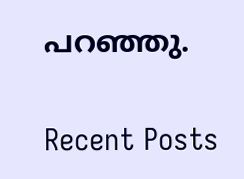പറഞ്ഞു.

Recent Posts